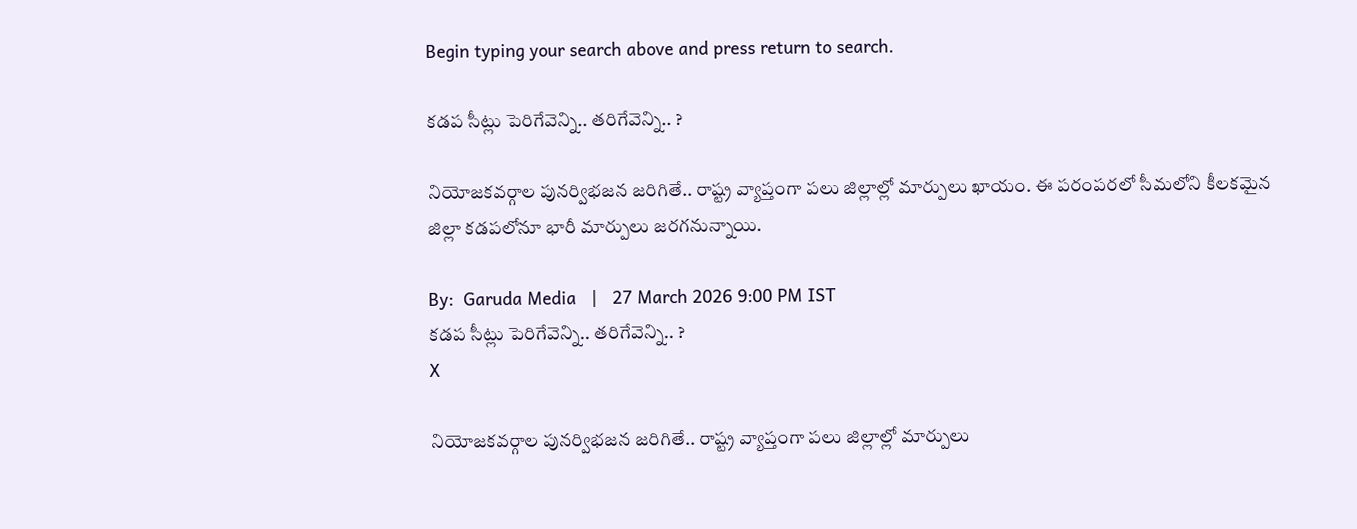Begin typing your search above and press return to search.

క‌డ‌ప సీట్లు పెరిగేవెన్ని.. త‌రిగేవెన్ని.. ?

నియోజ‌క‌వ‌ర్గాల పున‌ర్విభ‌జ‌న జరిగితే.. రాష్ట్ర వ్యాప్తంగా ప‌లు జిల్లాల్లో మార్పులు ఖాయం. ఈ ప‌రంప‌రలో సీమ‌లోని కీల‌క‌మైన జిల్లా క‌డ‌ప‌లోనూ భారీ మార్పులు జ‌ర‌గ‌నున్నాయి.

By:  Garuda Media   |   27 March 2026 9:00 PM IST
క‌డ‌ప సీట్లు పెరిగేవెన్ని.. త‌రిగేవెన్ని.. ?
X

నియోజ‌క‌వ‌ర్గాల పున‌ర్విభ‌జ‌న జరిగితే.. రాష్ట్ర వ్యాప్తంగా ప‌లు జిల్లాల్లో మార్పులు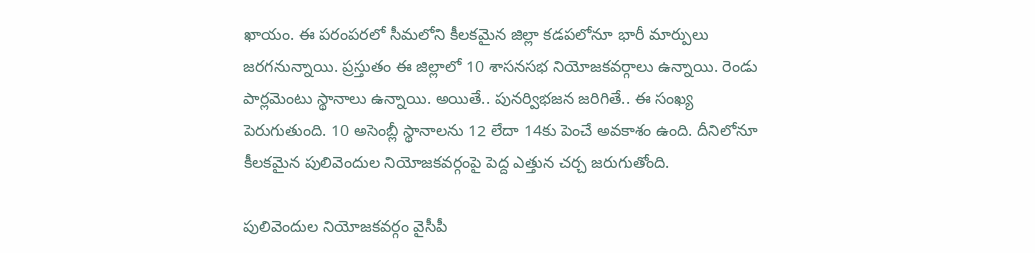ఖాయం. ఈ ప‌రంప‌రలో సీమ‌లోని కీల‌క‌మైన జిల్లా క‌డ‌ప‌లోనూ భారీ మార్పులు జ‌ర‌గ‌నున్నాయి. ప్ర‌స్తుతం ఈ జిల్లాలో 10 శాస‌న‌స‌భ నియోజ‌క‌వ‌ర్గాలు ఉన్నాయి. రెండు పార్ల‌మెంటు స్థానాలు ఉన్నాయి. అయితే.. పున‌ర్విభ‌జ‌న జ‌రిగితే.. ఈ సంఖ్య పెరుగుతుంది. 10 అసెంబ్లీ స్థానాల‌ను 12 లేదా 14కు పెంచే అవ‌కాశం ఉంది. దీనిలోనూ కీల‌క‌మైన పులివెందుల నియోజ‌క‌వ‌ర్గంపై పెద్ద ఎత్తున చ‌ర్చ జ‌రుగుతోంది.

పులివెందుల నియోజ‌క‌వ‌ర్గం వైసీపీ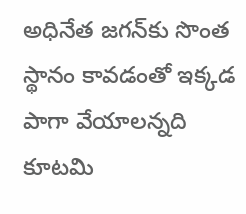అధినేత జ‌గ‌న్‌కు సొంత స్థానం కావ‌డంతో ఇక్క‌డ పాగా వేయాల‌న్న‌ది కూట‌మి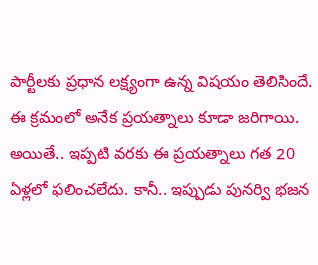పార్టీల‌కు ప్ర‌ధాన ల‌క్ష్యంగా ఉన్న విష‌యం తెలిసిందే. ఈ క్ర‌మంలో అనేక ప్ర‌య‌త్నాలు కూడా జ‌రిగాయి. అయితే.. ఇప్ప‌టి వ‌ర‌కు ఈ ప్ర‌య‌త్నాలు గ‌త 20 ఏళ్ల‌లో ఫ‌లించ‌లేదు. కానీ.. ఇప్పుడు పున‌ర్వి భ‌జ‌న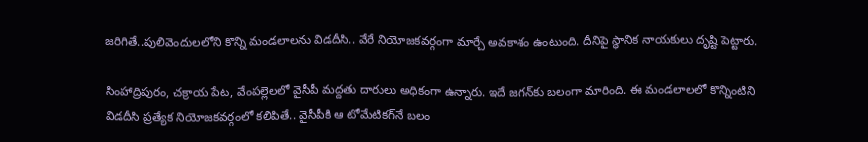జ‌రిగితే..పులివెందుల‌లోని కొన్ని మండ‌లాలను విడ‌దీసి.. వేరే నియోజ‌క‌వ‌ర్గంగా మార్చే అవ‌కాశం ఉంటుంది. దీనిపై స్థానిక నాయ‌కులు దృష్టి పెట్టారు.

సింహాద్రిపురం, చ‌క్రాయ పేట‌, వేంప‌ల్లెల‌లో వైసీపీ మ‌ద్ద‌తు దారులు అధికంగా ఉన్నారు. ఇదే జ‌గ‌న్‌కు బ‌లంగా మారింది. ఈ మండ‌లాల‌లో కొన్నింటిని విడ‌దీసి ప్ర‌త్యేక నియోజ‌క‌వ‌ర్గంలో క‌లిపితే.. వైసీపీకి ఆ టోమేటిక‌గ్‌నే బ‌లం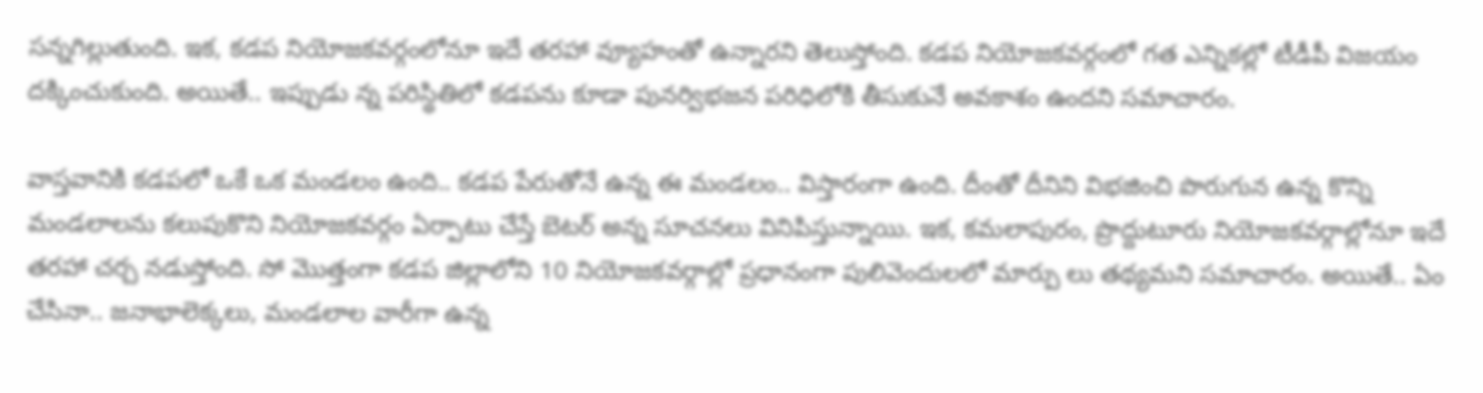స‌న్న‌గిల్లుతుంది. ఇక‌, క‌డ‌ప నియోజ‌క‌వ‌ర్గంలోనూ ఇదే త‌ర‌హా వ్యూహంతో ఉన్నార‌ని తెలుస్తోంది. క‌డ‌ప నియోజ‌క‌వ‌ర్గంలో గ‌త ఎన్నిక‌ల్లో టీడీపీ విజ‌యం ద‌క్కించుకుంది. అయితే.. ఇప్పుడు న్న ప‌రిస్థితిలో క‌డ‌ప‌ను కూడా పున‌ర్విభ‌జ‌న ప‌రిధిలోకి తీసుకునే అవ‌కాశం ఉంద‌ని స‌మాచారం.

వాస్త‌వానికి క‌డ‌ప‌లో ఒకే ఒక మండ‌లం ఉంది.. క‌డ‌ప పేరుతోనే ఉన్న ఈ మండ‌లం.. విస్తారంగా ఉంది. దీంతో దీనిని విభ‌జించి పొరుగున ఉన్న కొన్ని మండ‌లాల‌ను క‌లుపుకొని నియోజ‌క‌వ‌ర్గం ఏర్పాటు చేస్తే బెట‌ర్ అన్న సూచ‌న‌లు వినిపిస్తున్నాయి. ఇక‌, క‌మ‌లాపురం, ప్రొద్దుటూరు నియోజ‌క‌వ‌ర్గాల్లోనూ ఇదే త‌ర‌హా చ‌ర్చ నడుస్తోంది. సో మొత్తంగా క‌డ‌ప జిల్లాలోని 10 నియోజ‌క‌వ‌ర్గాల్లో ప్ర‌ధానంగా పులివెందులలో మార్పు లు త‌థ్య‌మ‌ని స‌మాచారం. అయితే.. ఏం చేసినా.. జ‌నాభాలెక్క‌లు, మండ‌లాల వారీగా ఉన్న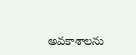అవ‌కాశాల‌ను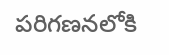ప‌రిగ‌ణ‌న‌లోకి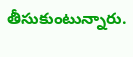తీసుకుంటున్నారు.